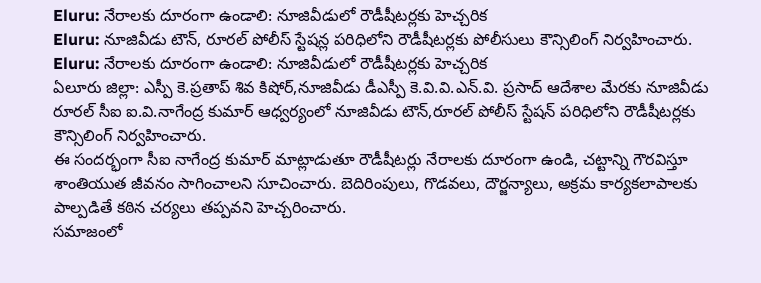Eluru: నేరాలకు దూరంగా ఉండాలి: నూజివీడులో రౌడీషీటర్లకు హెచ్చరిక
Eluru: నూజివీడు టౌన్, రూరల్ పోలీస్ స్టేషన్ల పరిధిలోని రౌడీషీటర్లకు పోలీసులు కౌన్సిలింగ్ నిర్వహించారు.
Eluru: నేరాలకు దూరంగా ఉండాలి: నూజివీడులో రౌడీషీటర్లకు హెచ్చరిక
ఏలూరు జిల్లా: ఎస్పీ కె.ప్రతాప్ శివ కిషోర్,నూజివీడు డీఎస్పీ కె.వి.వి.ఎన్.వి. ప్రసాద్ ఆదేశాల మేరకు నూజివీడు రూరల్ సీఐ ఐ.వి.నాగేంద్ర కుమార్ ఆధ్వర్యంలో నూజివీడు టౌన్,రూరల్ పోలీస్ స్టేషన్ పరిధిలోని రౌడీషీటర్లకు కౌన్సిలింగ్ నిర్వహించారు.
ఈ సందర్భంగా సీఐ నాగేంద్ర కుమార్ మాట్లాడుతూ రౌడీషీటర్లు నేరాలకు దూరంగా ఉండి, చట్టాన్ని గౌరవిస్తూ శాంతియుత జీవనం సాగించాలని సూచించారు. బెదిరింపులు, గొడవలు, దౌర్జన్యాలు, అక్రమ కార్యకలాపాలకు పాల్పడితే కఠిన చర్యలు తప్పవని హెచ్చరించారు.
సమాజంలో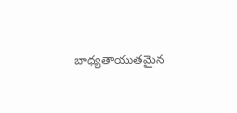బాధ్యతాయుతమైన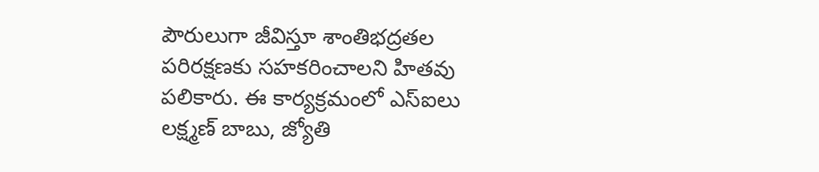పౌరులుగా జీవిస్తూ శాంతిభద్రతల పరిరక్షణకు సహకరించాలని హితవు పలికారు. ఈ కార్యక్రమంలో ఎస్ఐలు లక్ష్మణ్ బాబు, జ్యోతి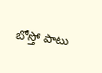బోస్తో పాటు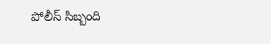పోలీస్ సిబ్బంది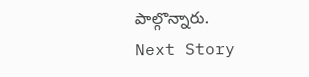పాల్గొన్నారు.
Next Story